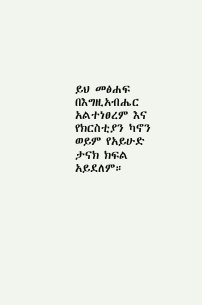ይህ መፅሐፍ በእግዚአብሔር አልተነፀረም እና የክርስቲያን ካኖን ወይም የአይሁድ ታናክ ክፍል አይደለም።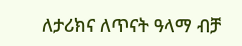ለታሪክና ለጥናት ዓላማ ብቻ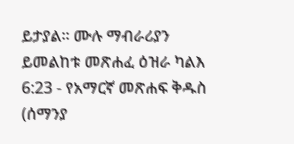ይታያል። ሙሉ ማብራሪያን ይመልከቱ መጽሐፈ ዕዝራ ካልእ 6:23 - የአማርኛ መጽሐፍ ቅዱስ (ሰማንያ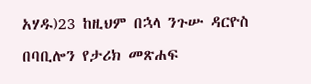አሃዱ)23 ከዚህም በኋላ ንጉሡ ዳርዮስ በባቢሎን የታሪክ መጽሐፍ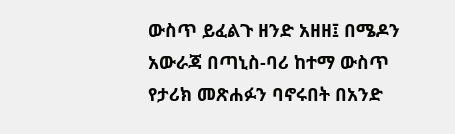ውስጥ ይፈልጉ ዘንድ አዘዘ፤ በሜዶን አውራጃ በጣኒስ-ባሪ ከተማ ውስጥ የታሪክ መጽሐፉን ባኖሩበት በአንድ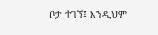ቦታ ተገኘ፤ እንዲህም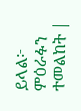ይላል፦ ምዕራፉን ተመልከት |